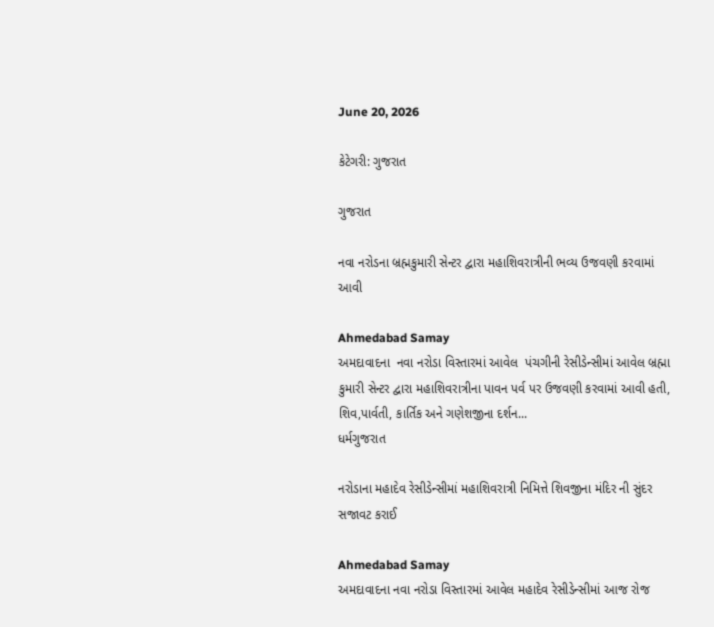June 20, 2026

કેટેગરી: ગુજરાત

ગુજરાત

નવા નરોડના બ્રહ્મકુમારી સેન્ટર દ્વારા મહાશિવરાત્રીની ભવ્ય ઉજવણી કરવામાં આવી

Ahmedabad Samay
અમદાવાદના  નવા નરોડા વિસ્તારમાં આવેલ  પંચગીની રેસીડેન્સીમાં આવેલ બ્રહ્મા કુમારી સેન્ટર દ્વારા મહાશિવરાત્રીના પાવન પર્વ પર ઉજવણી કરવામાં આવી હતી, શિવ,પાર્વતી, કાર્તિક અને ગણેશજીના દર્શન...
ધર્મગુજરાત

નરોડાના મહાદેવ રેસીડેન્સીમાં મહાશિવરાત્રી નિમિત્તે શિવજીના મંદિર ની સુંદર સજાવટ કરાઈ

Ahmedabad Samay
અમદાવાદના નવા નરોડા વિસ્તારમાં આવેલ મહાદેવ રેસીડેન્સીમાં આજ રોજ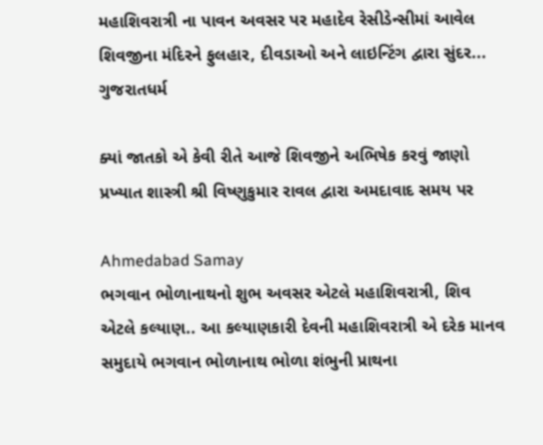મહાશિવરાત્રી ના પાવન અવસર પર મહાદેવ રેસીડેન્સીમાં આવેલ શિવજીના મંદિરને ફુલહાર, દીવડાઓ અને લાઇન્ટિંગ દ્વારા સુંદર...
ગુજરાતધર્મ

ક્યાં જાતકો એ કેવી રીતે આજે શિવજીને અભિષેક કરવું જાણો પ્રખ્યાત શાસ્ત્રી શ્રી વિષ્ણુકુમાર રાવલ દ્વારા અમદાવાદ સમય પર

Ahmedabad Samay
ભગવાન ભોળાનાથનો શુભ અવસર એટલે મહાશિવરાત્રી, શિવ એટલે કલ્યાણ.. આ કલ્યાણકારી દેવની મહાશિવરાત્રી એ દરેક માનવ સમુદાયે ભગવાન ભોળાનાથ ભોળા શંભુની પ્રાથના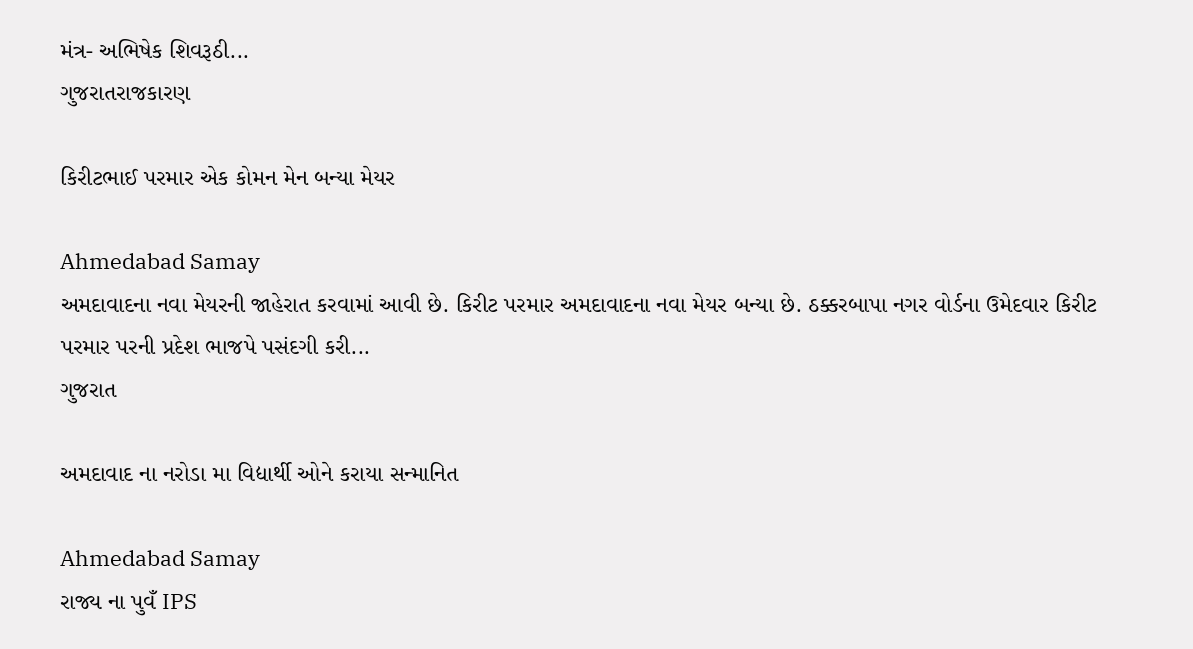મંત્ર- અભિષેક શિવરૂઠી...
ગુજરાતરાજકારણ

કિરીટભાઈ પરમાર એક કોમન મેન બન્યા મેયર

Ahmedabad Samay
અમદાવાદના નવા મેયરની જાહેરાત કરવામાં આવી છે. કિરીટ પરમાર અમદાવાદના નવા મેયર બન્‍યા છે. ઠક્કરબાપા નગર વોર્ડના ઉમેદવાર કિરીટ પરમાર પરની પ્રદેશ ભાજપે પસંદગી કરી...
ગુજરાત

અમદાવાદ ના નરોડા મા વિદ્યાર્થી ઓને કરાયા સન્માનિત

Ahmedabad Samay
રાજ્ય ના પુવઁ IPS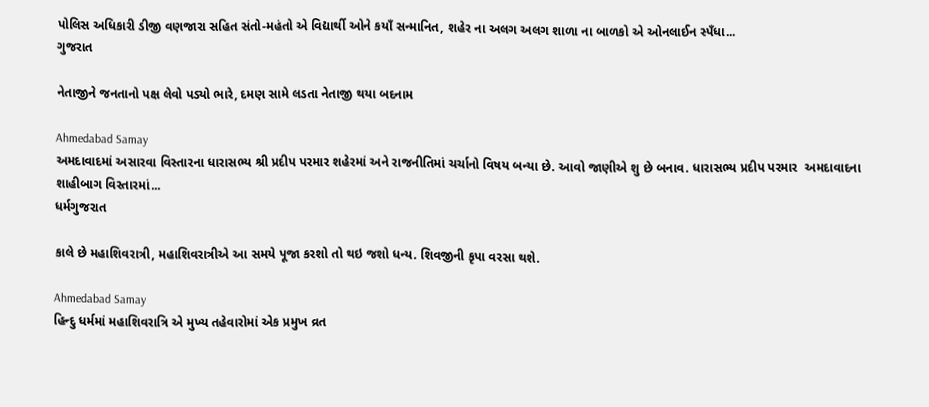પોલિસ અધિકારી ડીજી વણજારા સહિત સંતો-મહંતો એ વિદ્યાર્થી ઓને કયાઁ સન્માનિત, શહેર ના અલગ અલગ શાળા ના બાળકો એ ઓનલાઈન સ્પઁધા...
ગુજરાત

નેતાજીને જનતાનો પક્ષ લેવો પડ્યો ભારે, દમણ સામે લડતા નેતાજી થયા બદનામ

Ahmedabad Samay
અમદાવાદમાં અસારવા વિસ્તારના ધારાસભ્ય શ્રી પ્રદીપ પરમાર શહેરમાં અને રાજનીતિમાં ચર્ચાનો વિષય બન્યા છે. આવો જાણીએ શુ છે બનાવ. ધારાસભ્ય પ્રદીપ પરમાર  અમદાવાદના શાહીબાગ વિસ્તારમાં...
ધર્મગુજરાત

કાલે છે મહાશિવરાત્રી, મહાશિવરાત્રીએ આ સમયે પૂજા કરશો તો થઇ જશો ધન્ય. શિવજીની કૃપા વરસા થશે.

Ahmedabad Samay
હિન્દુ ધર્મમાં મહાશિવરાત્રિ એ મુખ્ય તહેવારોમાં એક પ્રમુખ વ્રત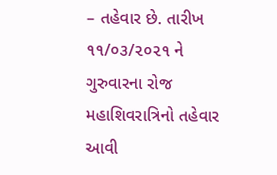– તહેવાર છે. તારીખ ૧૧/૦૩/૨૦૨૧ ને ગુરુવારના રોજ મહાશિવરાત્રિનો તહેવાર આવી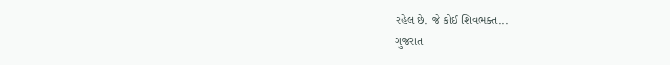રહેલ છે. જે કોઈ શિવભક્ત...
ગુજરાત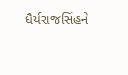ધૈર્યરાજસિંહને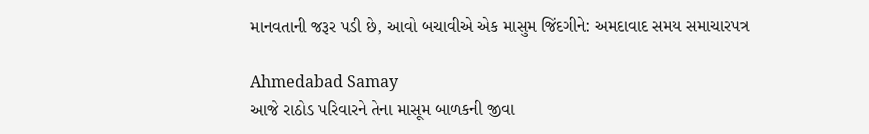માનવતાની જરૂર પડી છે, આવો બચાવીએ એક માસુમ જિંદગીને: અમદાવાદ સમય સમાચારપત્ર

Ahmedabad Samay
આજે રાઠોડ પરિવારને તેના માસૂમ બાળકની જીવા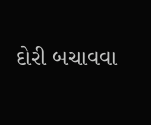દોરી બચાવવા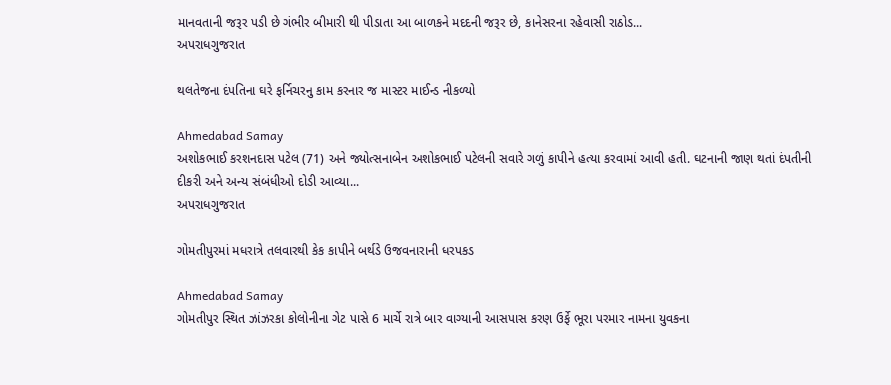માનવતાની જરૂર પડી છે ગંભીર બીમારી થી પીડાતા આ બાળકને મદદની જરૂર છે, કાનેસરના રહેવાસી રાઠોડ...
અપરાધગુજરાત

થલતેજના દંપતિના ઘરે ફર્નિચરનુ કામ કરનાર જ માસ્ટર માઈન્ડ નીકળ્યો

Ahmedabad Samay
અશોકભાઈ કરશનદાસ પટેલ (71) અને જ્યોત્સનાબેન અશોકભાઈ પટેલની સવારે ગળું કાપીને હત્યા કરવામાં આવી હતી. ઘટનાની જાણ થતાં દંપતીની દીકરી અને અન્ય સંબંધીઓ દોડી આવ્યા...
અપરાધગુજરાત

ગોમતીપુરમાં મધરાત્રે તલવારથી કેક કાપીને બર્થડે ઉજવનારાની ધરપકડ

Ahmedabad Samay
ગોમતીપુર સ્થિત ઝાંઝરકા કોલોનીના ગેટ પાસે 6 માર્ચે રાત્રે બાર વાગ્યાની આસપાસ કરણ ઉર્ફે ભૂરા પરમાર નામના યુવકના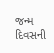જન્મ દિવસની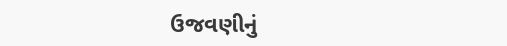ઉજવણીનું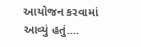આયોજન કરવામાં આવ્યું હતું....